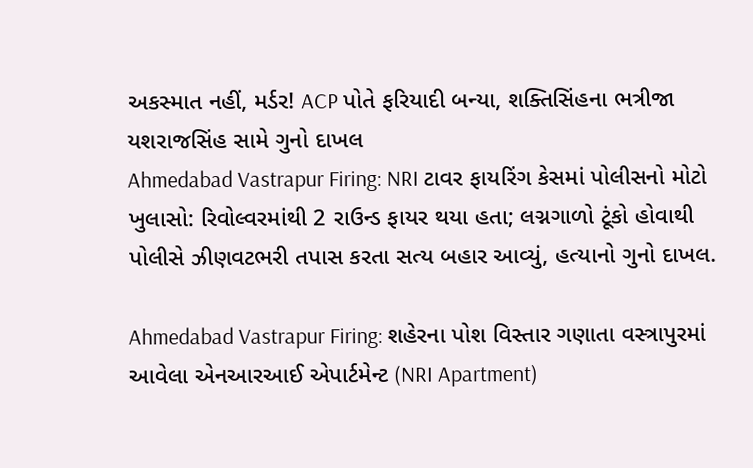અકસ્માત નહીં, મર્ડર! ACP પોતે ફરિયાદી બન્યા, શક્તિસિંહના ભત્રીજા યશરાજસિંહ સામે ગુનો દાખલ
Ahmedabad Vastrapur Firing: NRI ટાવર ફાયરિંગ કેસમાં પોલીસનો મોટો ખુલાસો: રિવોલ્વરમાંથી 2 રાઉન્ડ ફાયર થયા હતા; લગ્નગાળો ટૂંકો હોવાથી પોલીસે ઝીણવટભરી તપાસ કરતા સત્ય બહાર આવ્યું, હત્યાનો ગુનો દાખલ.

Ahmedabad Vastrapur Firing: શહેરના પોશ વિસ્તાર ગણાતા વસ્ત્રાપુરમાં આવેલા એનઆરઆઈ એપાર્ટમેન્ટ (NRI Apartment)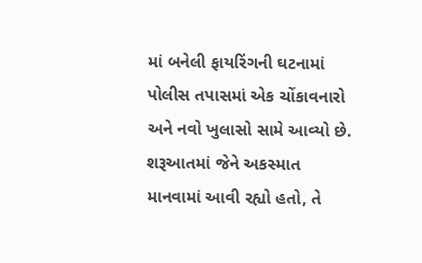માં બનેલી ફાયરિંગની ઘટનામાં પોલીસ તપાસમાં એક ચોંકાવનારો અને નવો ખુલાસો સામે આવ્યો છે. શરૂઆતમાં જેને અકસ્માત માનવામાં આવી રહ્યો હતો, તે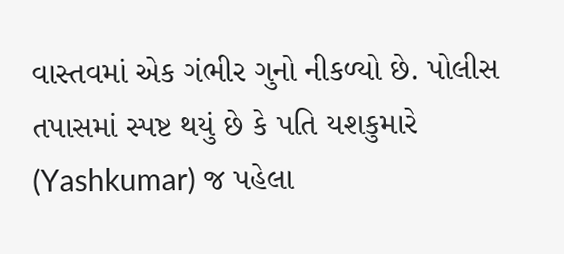વાસ્તવમાં એક ગંભીર ગુનો નીકળ્યો છે. પોલીસ તપાસમાં સ્પષ્ટ થયું છે કે પતિ યશકુમારે (Yashkumar) જ પહેલા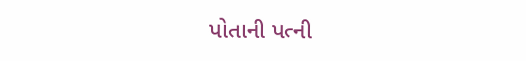પોતાની પત્ની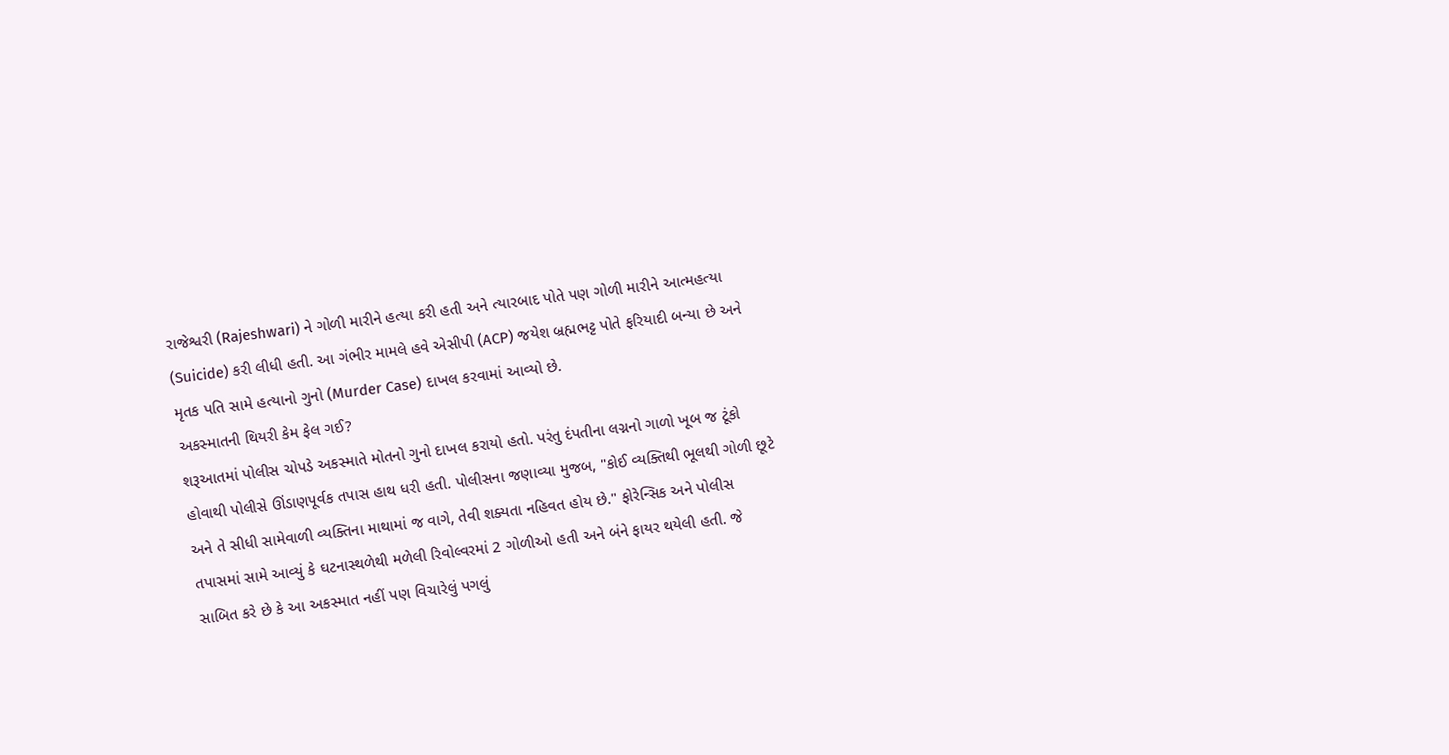રાજેશ્વરી (Rajeshwari) ને ગોળી મારીને હત્યા કરી હતી અને ત્યારબાદ પોતે પણ ગોળી મારીને આત્મહત્યા (Suicide) કરી લીધી હતી. આ ગંભીર મામલે હવે એસીપી (ACP) જયેશ બ્રહ્મભટ્ટ પોતે ફરિયાદી બન્યા છે અને મૃતક પતિ સામે હત્યાનો ગુનો (Murder Case) દાખલ કરવામાં આવ્યો છે.
અકસ્માતની થિયરી કેમ ફેલ ગઈ?
શરૂઆતમાં પોલીસ ચોપડે અકસ્માતે મોતનો ગુનો દાખલ કરાયો હતો. પરંતુ દંપતીના લગ્નનો ગાળો ખૂબ જ ટૂંકો હોવાથી પોલીસે ઊંડાણપૂર્વક તપાસ હાથ ધરી હતી. પોલીસના જણાવ્યા મુજબ, "કોઈ વ્યક્તિથી ભૂલથી ગોળી છૂટે અને તે સીધી સામેવાળી વ્યક્તિના માથામાં જ વાગે, તેવી શક્યતા નહિવત હોય છે." ફોરેન્સિક અને પોલીસ તપાસમાં સામે આવ્યું કે ઘટનાસ્થળેથી મળેલી રિવોલ્વરમાં 2 ગોળીઓ હતી અને બંને ફાયર થયેલી હતી. જે સાબિત કરે છે કે આ અકસ્માત નહીં પણ વિચારેલું પગલું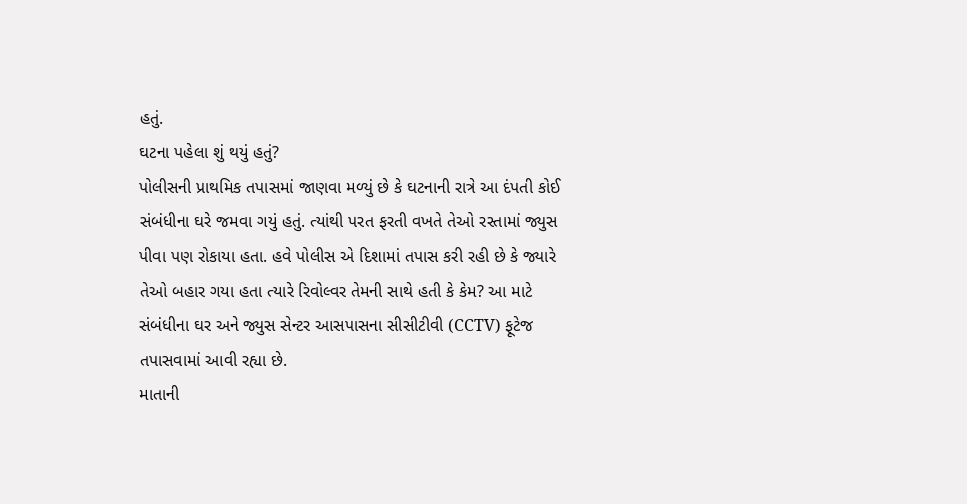હતું.
ઘટના પહેલા શું થયું હતું?
પોલીસની પ્રાથમિક તપાસમાં જાણવા મળ્યું છે કે ઘટનાની રાત્રે આ દંપતી કોઈ સંબંધીના ઘરે જમવા ગયું હતું. ત્યાંથી પરત ફરતી વખતે તેઓ રસ્તામાં જ્યુસ પીવા પણ રોકાયા હતા. હવે પોલીસ એ દિશામાં તપાસ કરી રહી છે કે જ્યારે તેઓ બહાર ગયા હતા ત્યારે રિવોલ્વર તેમની સાથે હતી કે કેમ? આ માટે સંબંધીના ઘર અને જ્યુસ સેન્ટર આસપાસના સીસીટીવી (CCTV) ફૂટેજ તપાસવામાં આવી રહ્યા છે.
માતાની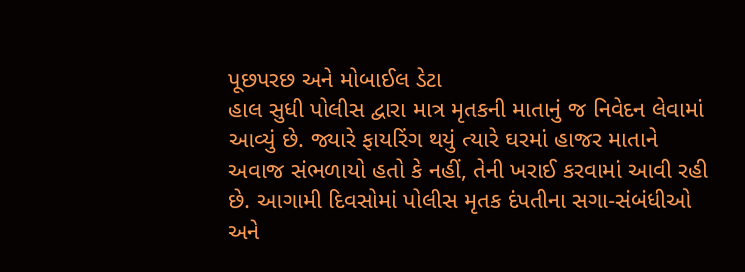પૂછપરછ અને મોબાઈલ ડેટા
હાલ સુધી પોલીસ દ્વારા માત્ર મૃતકની માતાનું જ નિવેદન લેવામાં આવ્યું છે. જ્યારે ફાયરિંગ થયું ત્યારે ઘરમાં હાજર માતાને અવાજ સંભળાયો હતો કે નહીં, તેની ખરાઈ કરવામાં આવી રહી છે. આગામી દિવસોમાં પોલીસ મૃતક દંપતીના સગા-સંબંધીઓ અને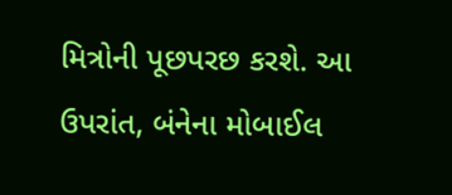મિત્રોની પૂછપરછ કરશે. આ ઉપરાંત, બંનેના મોબાઈલ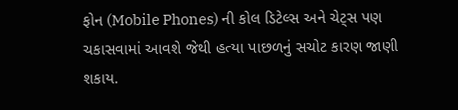ફોન (Mobile Phones) ની કોલ ડિટેલ્સ અને ચેટ્સ પણ ચકાસવામાં આવશે જેથી હત્યા પાછળનું સચોટ કારણ જાણી શકાય.